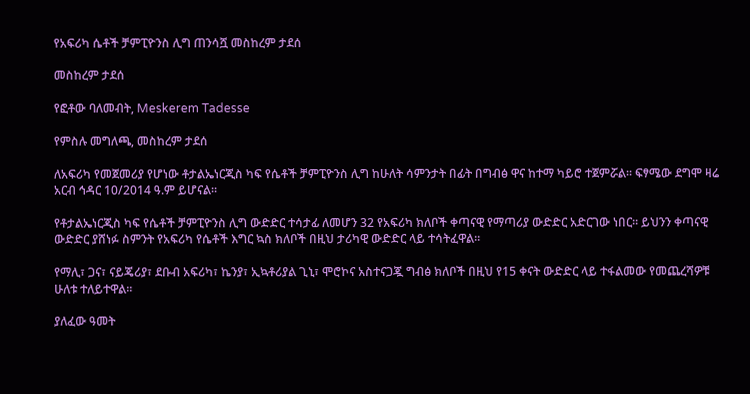የአፍሪካ ሴቶች ቻምፒዮንስ ሊግ ጠንሳሿ መስከረም ታደሰ

መስከረም ታደሰ

የፎቶው ባለመብት, Meskerem Tadesse

የምስሉ መግለጫ, መስከረም ታደሰ

ለአፍሪካ የመጀመሪያ የሆነው ቶታልኤነርጂስ ካፍ የሴቶች ቻምፒዮንስ ሊግ ከሁለት ሳምንታት በፊት በግብፅ ዋና ከተማ ካይሮ ተጀምሯል። ፍፃሜው ደግሞ ዛሬ አርብ ኅዳር 10/2014 ዓ.ም ይሆናል።

የቶታልኤነርጂስ ካፍ የሴቶች ቻምፒዮንስ ሊግ ውድድር ተሳታፊ ለመሆን 32 የአፍሪካ ክለቦች ቀጣናዊ የማጣሪያ ውድድር አድርገው ነበር። ይህንን ቀጣናዊ ውድድር ያሸነፉ ስምንት የአፍሪካ የሴቶች እግር ኳስ ክለቦች በዚህ ታሪካዊ ውድድር ላይ ተሳትፈዋል።

የማሊ፣ ጋና፣ ናይጄሪያ፣ ደቡብ አፍሪካ፣ ኬንያ፣ ኢኳቶሪያል ጊኒ፣ ሞሮኮና አስተናጋጇ ግብፅ ክለቦች በዚህ የ15 ቀናት ውድድር ላይ ተፋልመው የመጨረሻዎቹ ሁለቱ ተለይተዋል።

ያለፈው ዓመት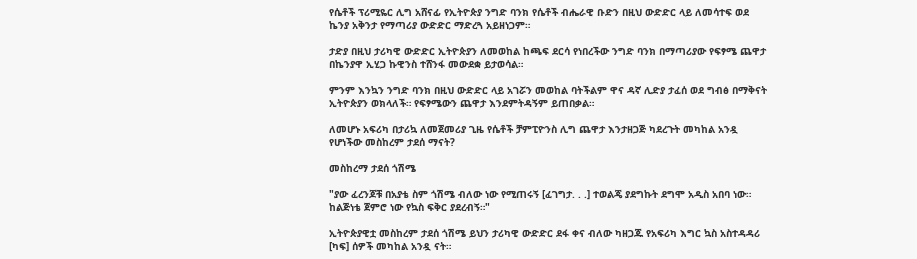የሴቶች ፕሪሚዬር ሊግ አሸናፊ የኢትዮጵያ ንግድ ባንክ የሴቶች ብሔራዊ ቡድን በዚህ ውድድር ላይ ለመሳተፍ ወደ ኬንያ አቅንታ የማጣሪያ ውድድር ማድረጓ አይዘነጋም።

ታድያ በዚህ ታሪካዊ ውድድር ኢትዮጵያን ለመወከል ከጫፍ ደርሳ የነበረችው ንግድ ባንክ በማጣሪያው የፍፃሜ ጨዋታ በኬንያዋ ኢሂጋ ኩዊንስ ተሸንፋ መውደቋ ይታወሳል።

ምንም እንኳን ንግድ ባንክ በዚህ ውድድር ላይ አገሯን መወከል ባትችልም ዋና ዳኛ ሊድያ ታፈሰ ወደ ግብፅ በማቅናት ኢትዮጵያን ወክላለች። የፍፃሜውን ጨዋታ እንደምትዳኝም ይጠበቃል።

ለመሆኑ አፍሪካ በታሪኳ ለመጀመሪያ ጊዜ የሴቶች ቻምፒዮንስ ሊግ ጨዋታ እንታዘጋጅ ካደረጉት መካከል አንዷ የሆነችው መስከረም ታደሰ ማናት?

መስከረማ ታደሰ ጎሽሜ

"ያው ፈረንጆቹ በአያቴ ስም ጎሽሜ ብለው ነው የሚጠሩኝ [ፈገግታ. . .] ተወልጄ ያደግኩት ደግሞ አዲስ አበባ ነው። ከልጅነቴ ጀምሮ ነው የኳስ ፍቅር ያደረብኝ።"

ኢትዮጵያዊቷ መስከረም ታደሰ ጎሽሜ ይህን ታሪካዊ ውድድር ደፋ ቀና ብለው ካዘጋጁ የአፍሪካ እግር ኳስ አስተዳዳሪ [ካፍ] ሰዎች መካከል አንዷ ናት።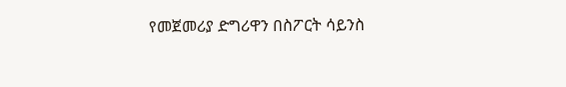የመጀመሪያ ድግሪዋን በስፖርት ሳይንስ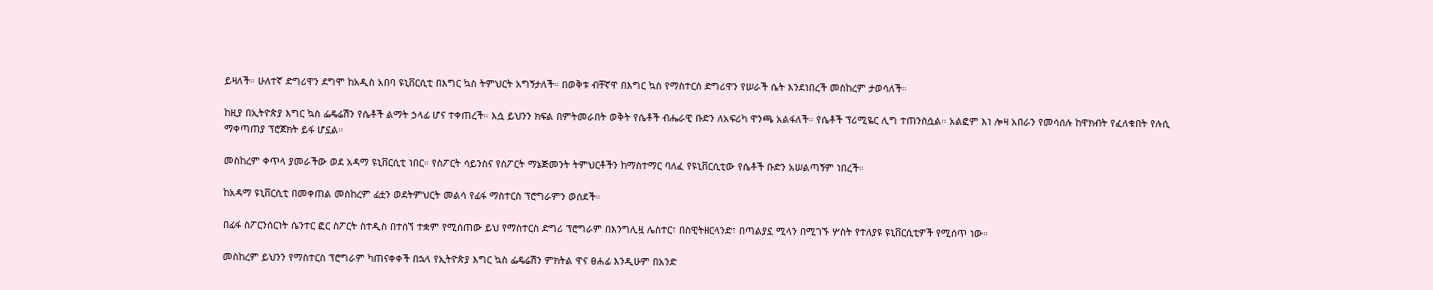ይዛለች። ሁለተኛ ድግሪዋን ደግሞ ከአዲስ አበባ ዩኒቨርሲቲ በእግር ኳስ ትምህርት አግኝታለች። በወቅቱ ብቸኛዋ በእግር ኳስ የማስተርስ ድግሪዋን የሠራች ሴት እንደነበረች መስከረም ታወሳለች።

ከዚያ በኢትዮጵያ እግር ኳስ ፌዴሬሽን የሴቶች ልማት ኃላፊ ሆና ተቀጠረች። እሷ ይህንን ክፍል በምትመራበት ወቅት የሴቶች ብሔራዊ ቡድን ለአፍሪካ ዋንጫ አልፋለች። የሴቶች ፕሪሚዬር ሊግ ተጠንስሷል። አልፎም እነ ሎዛ አበራን የመሳሰሉ ከዋክብት የፈለቁበት የሉሲ ማቀጣጠያ ፕሮጀክት ይፋ ሆኗል።

መስከረም ቀጥላ ያመራችው ወደ አዳማ ዩኒቨርሲቲ ነበር። የስፖርት ሳይንስና የስፖርት ማኔጅመንት ትምህርቶችን ከማስተማር ባለፈ የዩኒቨርሲቲው የሴቶች ቡድን አሠልጣኝም ነበረች።

ከአዳማ ዩኒቨርሲቲ በመቀጠል መስከረም ፊቷን ወደትምህርት መልሳ የፊፋ ማስተርስ ፕሮግራምን ወሰደች።

በፊፋ ስፖርንሰርነት ሴንተር ፎር ስፖርት ስተዲስ በተሰኘ ተቋም የሚሰጠው ይህ የማስተርስ ድግሪ ፕሮግራም በእንግሊዟ ሌስተር፣ በስዊትዘርላንድ፣ በጣልያኗ ሚላን በሚገኙ ሦስት የተለያዩ ዩኒቨርሲቲዎች የሚሰጥ ነው።

መስከረም ይህንን የማስተርስ ፕሮግራም ካጠናቀቀች በኋላ የኢትዮጵያ እግር ኳስ ፌዴሬሽን ምክትል ዋና ፀሐፊ እንዲሁም በአንድ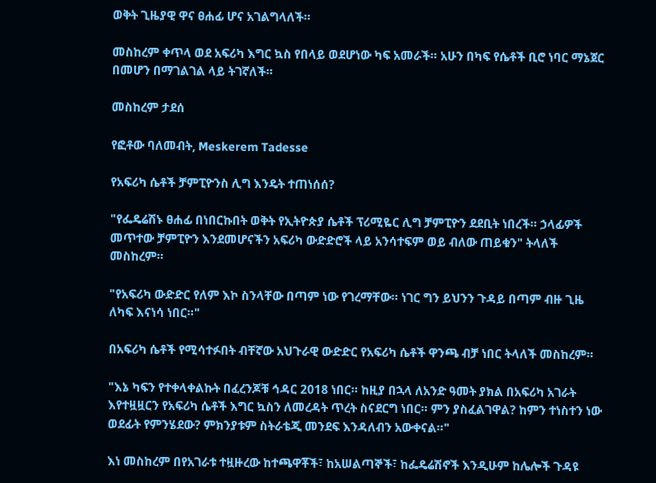ወቅት ጊዜያዊ ዋና ፀሐፊ ሆና አገልግላለች።

መስከረም ቀጥላ ወደ አፍሪካ እግር ኳስ የበላይ ወደሆነው ካፍ አመራች። አሁን በካፍ የሴቶች ቢሮ ነባር ማኔጀር በመሆን በማገልገል ላይ ትገኛለች።

መስከረም ታደሰ

የፎቶው ባለመብት, Meskerem Tadesse

የአፍሪካ ሴቶች ቻምፒዮንስ ሊግ እንዴት ተጠነሰሰ?

"የፌዴሬሽኑ ፀሐፊ በነበርኩበት ወቅት የኢትዮጵያ ሴቶች ፕሪሚዬር ሊግ ቻምፒዮን ደደቢት ነበረች። ኃላፊዎች መጥተው ቻምፒዮን እንደመሆናችን አፍሪካ ውድድሮች ላይ አንሳተፍም ወይ ብለው ጠይቁን" ትላለች መስከረም።

"የአፍሪካ ውድድር የለም እኮ ስንላቸው በጣም ነው የገረማቸው። ነገር ግን ይህንን ጉዳይ በጣም ብዙ ጊዜ ለካፍ እናነሳ ነበር።"

በአፍሪካ ሴቶች የሚሳተፉበት ብቸኛው አህጉራዊ ውድድር የአፍሪካ ሴቶች ዋንጫ ብቻ ነበር ትላለች መስከረም።

"እኔ ካፍን የተቀላቀልኩት በፈረንጆቹ ኅዳር 2018 ነበር። ከዚያ በኋላ ለአንድ ዓመት ያክል በአፍሪካ አገራት እየተዟዟርን የአፍሪካ ሴቶች እግር ኳስን ለመረዳት ጥረት ስናደርግ ነበር። ምን ያስፈልገዋል? ከምን ተነስተን ነው ወደፊት የምንሄደው? ምክንያቱም ስትራቴጂ መንደፍ እንዳለብን አውቀናል።"

እነ መስከረም በየአገራቱ ተዟዙረው ከተጫዋቾች፣ ከአሠልጣኞች፣ ከፌዴሬሽኖች እንዲሁም ከሌሎች ጉዳዩ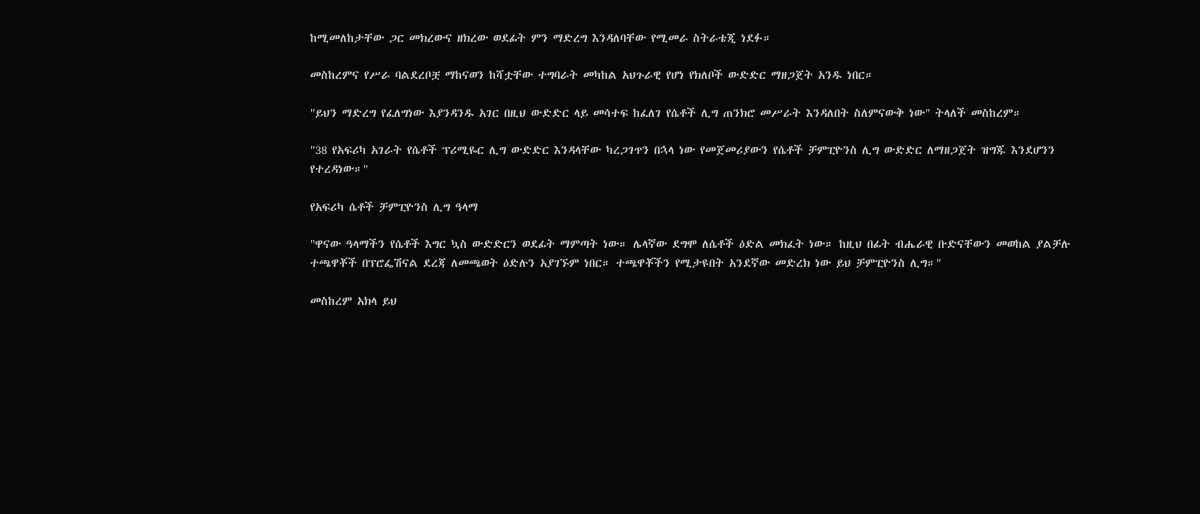ከሚመለከታቸው ጋር መክረውና ዘክረው ወደፊት ምን ማድረግ እንዳለባቸው የሚመራ ስትራቴጂ ነደፉ።

መስከረምና የሥራ ባልደረቦቿ ማከናወን ከሻቷቸው ተግባራት መካከል አህጉራዊ የሆነ የክለቦች ውድድር ማዘጋጀት አንዱ ነበር።

"ይህን ማድረግ የፈለግነው እያንዳንዱ አገር በዚህ ውድድር ላይ መሳተፍ ከፈለገ የሴቶች ሊግ ጠንክሮ መሥራት እንዳለበት ስለምናውቅ ነው" ትላለች መስከረም።

"38 የአፍሪካ አገራት የሴቶች ፕሪሚዬር ሊግ ውድድር እንዳላቸው ካረጋገጥን በኋላ ነው የመጀመሪያውን የሴቶች ቻምፒዮንስ ሊግ ውድድር ለማዘጋጀት ዝግጁ እንደሆንን የተረዳነው።"

የአፍሪካ ሴቶች ቻምፒዮንስ ሊግ ዓላማ

"ዋናው ዓላማችን የሴቶች እግር ኳስ ውድድርን ወደፊት ማምጣት ነው። ሌላኛው ደግሞ ለሴቶች ዕድል መክፈት ነው። ከዚህ በፊት ብሔራዊ ቡድናቸውን መወከል ያልቻሉ ተጫዋቾች በፕሮፌሽናል ደረጃ ለመጫወት ዕድሉን አያገኙም ነበር። ተጫዋቾችን የሚታዩበት አንደኛው መድረክ ነው ይህ ቻምፒዮንስ ሊግ።"

መስከረም አክላ ይህ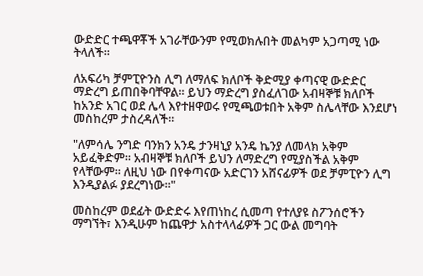ውድድር ተጫዋቾች አገራቸውንም የሚወክሉበት መልካም አጋጣሚ ነው ትላለች።

ለአፍሪካ ቻምፒዮንስ ሊግ ለማለፍ ክለቦች ቅድሚያ ቀጣናዊ ውድድር ማድረግ ይጠበቅባቸዋል። ይህን ማድረግ ያስፈለገው አብዛኞቹ ክለቦች ከአንድ አገር ወደ ሌላ እየተዘዋወሩ የሚጫወቱበት አቅም ስሌላቸው እንደሆነ መስከረም ታስረዳለች።

"ለምሳሌ ንግድ ባንክን አንዴ ታንዛኒያ አንዴ ኬንያ ለመላክ አቅም አይፈቅድም። አብዛኞቹ ክለቦች ይህን ለማድረግ የሚያስችል አቅም የላቸውም። ለዚህ ነው በየቀጣናው አድርገን አሸናፊዎች ወደ ቻምፒዮን ሊግ እንዲያልፉ ያደረግነው።"

መስከረም ወደፊት ውድድሩ እየጠነከረ ሲመጣ የተለያዩ ስፖንሰሮችን ማግኘት፣ እንዲሁም ከጨዋታ አስተላላፊዎች ጋር ውል መግባት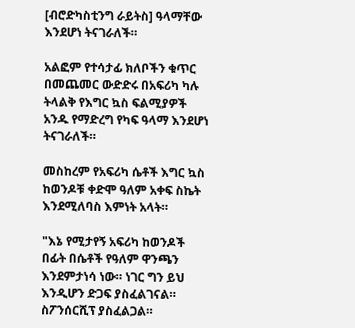[ብሮድካስቲንግ ራይትስ] ዓላማቸው እንደሆነ ትናገራለች።

አልፎም የተሳታፊ ክለቦችን ቁጥር በመጨመር ውድድሩ በአፍሪካ ካሉ ትላልቅ የእግር ኳስ ፍልሚያዎች አንዱ የማድረግ የካፍ ዓላማ እንደሆነ ትናገራለች።

መስከረም የአፍሪካ ሴቶች እግር ኳስ ከወንዶቹ ቀድሞ ዓለም አቀፍ ስኬት እንደሚለባስ እምነት አላት።

"እኔ የሚታየኝ አፍሪካ ከወንዶች በፊት በሴቶች የዓለም ዋንጫን እንደምታነሳ ነው። ነገር ግን ይህ እንዲሆን ድጋፍ ያስፈልገናል። ስፖንሰርሺፕ ያስፈልጋል።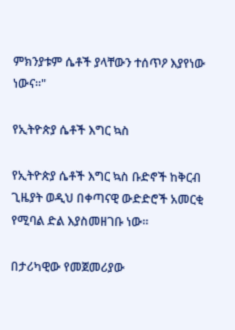ምክንያቱም ሴቶች ያላቸውን ተሰጥዖ እያየነው ነውና።"

የኢትዮጵያ ሴቶች እግር ኳስ

የኢትዮጵያ ሴቶች እግር ኳስ ቡድኖች ከቅርብ ጊዜያት ወዲህ በቀጣናዊ ውድድሮች አመርቂ የሚባል ድል እያስመዘገቡ ነው።

በታሪካዊው የመጀመሪያው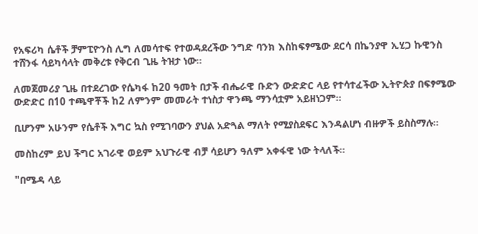የአፍሪካ ሴቶች ቻምፒዮንስ ሊግ ለመሳተፍ የተወዳደረችው ንግድ ባንክ እስከፍፃሜው ደርሳ በኬንያዋ ኢሂጋ ኩዊንስ ተሸንፋ ሳይካሳላት መቅረቱ የቅርብ ጊዜ ትዝታ ነው።

ለመጀመሪያ ጊዜ በተደረገው የሴካፋ ከ20 ዓመት በታች ብሔራዊ ቡድን ውድድር ላይ የተሳተፈችው ኢትዮጵያ በፍፃሜው ውድድር በ10 ተጫዋቾች ከ2 ለምንም መመራት ተነስታ ዋንጫ ማንሳቷም አይዘነጋም።

ቢሆንም አሁንም የሴቶች እግር ኳስ የሚገባውን ያህል አድጓል ማለት የሚያስደፍር እንዳልሆነ ብዙዎች ይስስማሉ።

መስከረም ይህ ችግር አገራዊ ወይም አህጉራዊ ብቻ ሳይሆን ዓለም አቀፋዊ ነው ትላለች።

"በሜዳ ላይ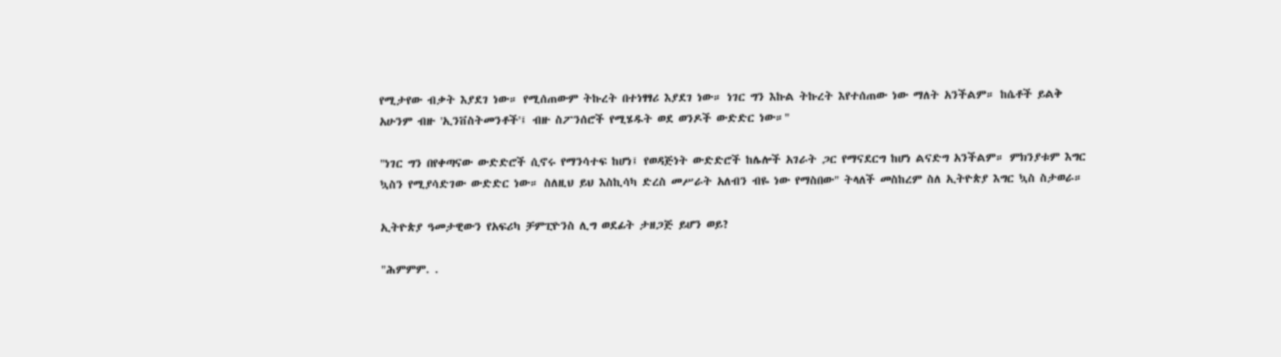የሚታየው ብቃት እያደገ ነው። የሚሰጠውም ትኩረት በተነፃፃሪ እያደገ ነው። ነገር ግን እኩል ትኩረት እየተሰጠው ነው ማለት አንችልም። ከሴቶች ይልቅ አሁንም ብዙ 'ኢንቨስትመንቶች'፤ ብዙ ስፖንሰሮች የሚሄዱት ወደ ወንዶች ውድድር ነው።"

"ነገር ግን በየቀጣናው ውድድሮች ሲኖሩ የማንሳተፍ ከሆነ፤ የወዳጅነት ውድድሮች ከሌሎች አገራት ጋር የማናደርግ ከሆነ ልናድግ አንችልም። ምክንያቱም እግር ኳስን የሚያሳድገው ውድድር ነው። ስለዚህ ይህ እስኪሳካ ድረስ መሥራት አለብን ብዬ ነው የማስበው" ትላለች መስከረም ስለ ኢትዮጵያ እግር ኳስ ስታወራ።

ኢትዮጵያ ዓመታዊውን የአፍሪካ ቻምፒዮንስ ሊግ ወደፊት ታዘጋጅ ይሆን ወይ?

"ሕምምም. .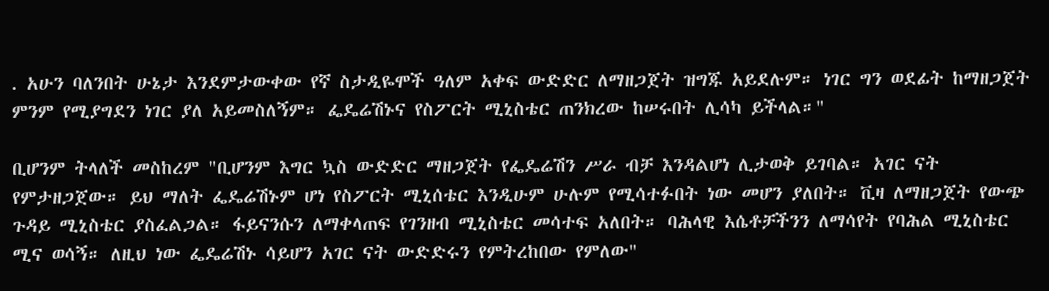. አሁን ባለንበት ሁኔታ እንደምታውቀው የኛ ስታዲዬሞች ዓለም አቀፍ ውድድር ለማዘጋጀት ዝግጁ አይደሉም። ነገር ግን ወደፊት ከማዘጋጀት ምንም የሚያግደን ነገር ያለ አይመስለኝም። ፌዴሬሽኑና የስፖርት ሚኒስቴር ጠንክረው ከሠሩበት ሊሳካ ይችላል።"

ቢሆንም ትላለች መስከረም "ቢሆንም እግር ኳስ ውድድር ማዘጋጀት የፌዴሬሽን ሥራ ብቻ እንዳልሆነ ሊታወቅ ይገባል። አገር ናት የምታዘጋጀው። ይህ ማለት ፌዴሬሽኑም ሆነ የስፖርት ሚኒሰቴር እንዲሁም ሁሉም የሚሳተፉበት ነው መሆን ያለበት። ቪዛ ለማዘጋጀት የውጭ ጉዳይ ሚኒስቴር ያስፈልጋል። ፋይናንሱን ለማቀላጠፍ የገንዘብ ሚኒስቴር መሳተፍ አለበት። ባሕላዊ እሴቶቻችንን ለማሳየት የባሕል ሚኒስቴር ሚና ወሳኝ። ለዚህ ነው ፌዴሬሽኑ ሳይሆን አገር ናት ውድድሩን የምትረከበው የምለው"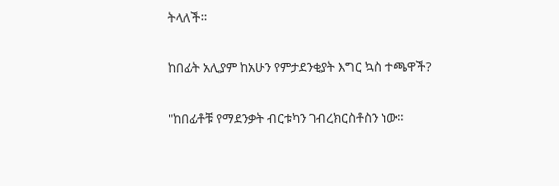ትላለች።

ከበፊት አሊያም ከአሁን የምታደንቂያት እግር ኳስ ተጫዋች?

"ከበፊቶቹ የማደንቃት ብርቱካን ገብረክርስቶስን ነው።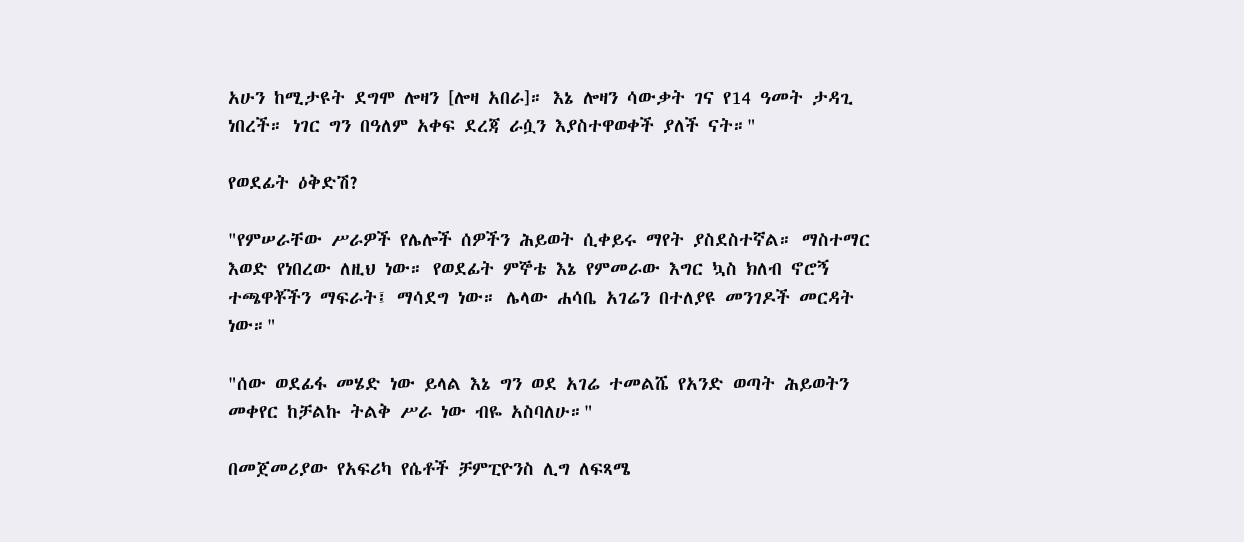አሁን ከሚታዩት ደግሞ ሎዛን [ሎዛ አበራ]። እኔ ሎዛን ሳውቃት ገና የ14 ዓመት ታዳጊ ነበረች። ነገር ግን በዓለም አቀፍ ደረጃ ራሷን እያስተዋወቀች ያለች ናት።"

የወደፊት ዕቅድሽ?

"የምሠራቸው ሥራዎች የሌሎች ሰዎችን ሕይወት ሲቀይሩ ማየት ያስደስተኛል። ማስተማር እወድ የነበረው ለዚህ ነው። የወደፊት ምኞቴ እኔ የምመራው እግር ኳስ ክለብ ኖሮኝ ተጫዋቾችን ማፍራት፤ ማሳደግ ነው። ሌላው ሐሳቤ አገሬን በተለያዩ መንገዶች መርዳት ነው።"

"ሰው ወደፊፋ መሄድ ነው ይላል እኔ ግን ወደ አገሬ ተመልሼ የአንድ ወጣት ሕይወትን መቀየር ከቻልኩ ትልቅ ሥራ ነው ብዬ አስባለሁ።"

በመጀመሪያው የአፍሪካ የሴቶች ቻምፒዮንስ ሊግ ለፍጻሜ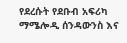የደረሱት የደቡብ አፍሪካ ማሜሎዲ ሰንዳውንስ እና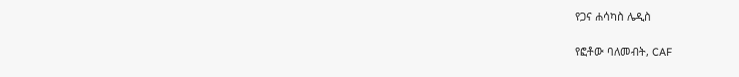የጋና ሐሳካስ ሌዲስ

የፎቶው ባለመብት, CAF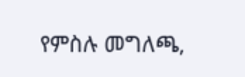የምስሉ መግለጫ,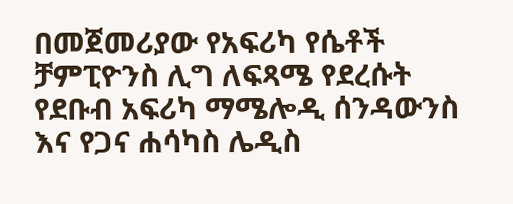በመጀመሪያው የአፍሪካ የሴቶች ቻምፒዮንስ ሊግ ለፍጻሜ የደረሱት የደቡብ አፍሪካ ማሜሎዲ ሰንዳውንስ እና የጋና ሐሳካስ ሌዲስ